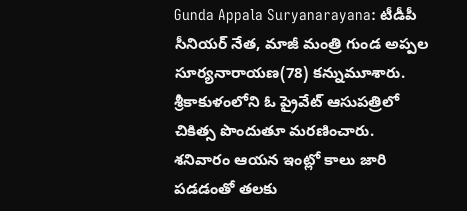Gunda Appala Suryanarayana: టీడీపీ సీనియర్ నేత, మాజీ మంత్రి గుండ అప్పల సూర్యనారాయణ(78) కన్నుమూశారు. శ్రీకాకుళంలోని ఓ ప్రైవేట్ ఆసుపత్రిలో చికిత్స పొందుతూ మరణించారు. శనివారం ఆయన ఇంట్లో కాలు జారి పడడంతో తలకు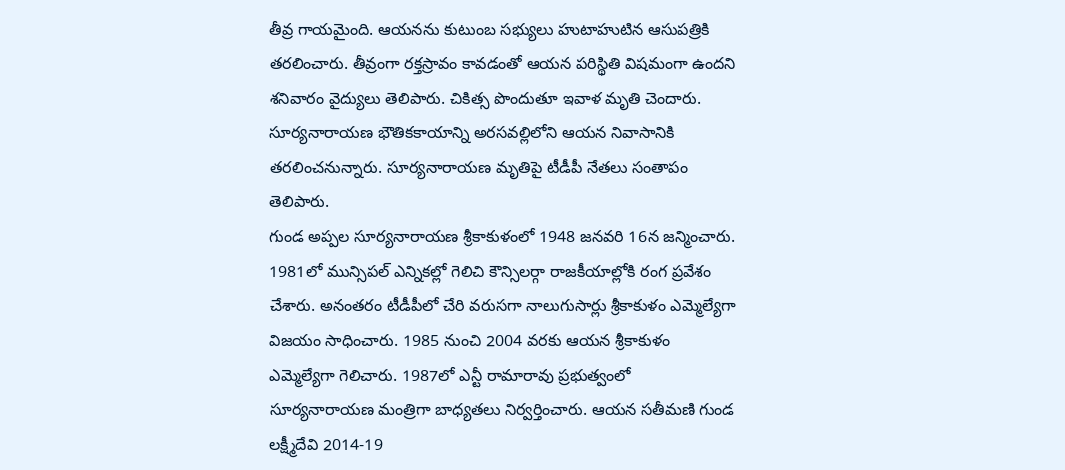తీవ్ర గాయమైంది. ఆయనను కుటుంబ సభ్యులు హుటాహుటిన ఆసుపత్రికి తరలించారు. తీవ్రంగా రక్తస్రావం కావడంతో ఆయన పరిస్థితి విషమంగా ఉందని శనివారం వైద్యులు తెలిపారు. చికిత్స పొందుతూ ఇవాళ మృతి చెందారు. సూర్యనారాయణ భౌతికకాయాన్ని అరసవల్లిలోని ఆయన నివాసానికి తరలించనున్నారు. సూర్యనారాయణ మృతిపై టీడీపీ నేతలు సంతాపం తెలిపారు.
గుండ అప్పల సూర్యనారాయణ శ్రీకాకుళంలో 1948 జనవరి 16న జన్మించారు. 1981లో మున్సిపల్ ఎన్నికల్లో గెలిచి కౌన్సిలర్గా రాజకీయాల్లోకి రంగ ప్రవేశం చేశారు. అనంతరం టీడీపీలో చేరి వరుసగా నాలుగుసార్లు శ్రీకాకుళం ఎమ్మెల్యేగా విజయం సాధించారు. 1985 నుంచి 2004 వరకు ఆయన శ్రీకాకుళం ఎమ్మెల్యేగా గెలిచారు. 1987లో ఎన్టీ రామారావు ప్రభుత్వంలో సూర్యనారాయణ మంత్రిగా బాధ్యతలు నిర్వర్తించారు. ఆయన సతీమణి గుండ లక్ష్మీదేవి 2014-19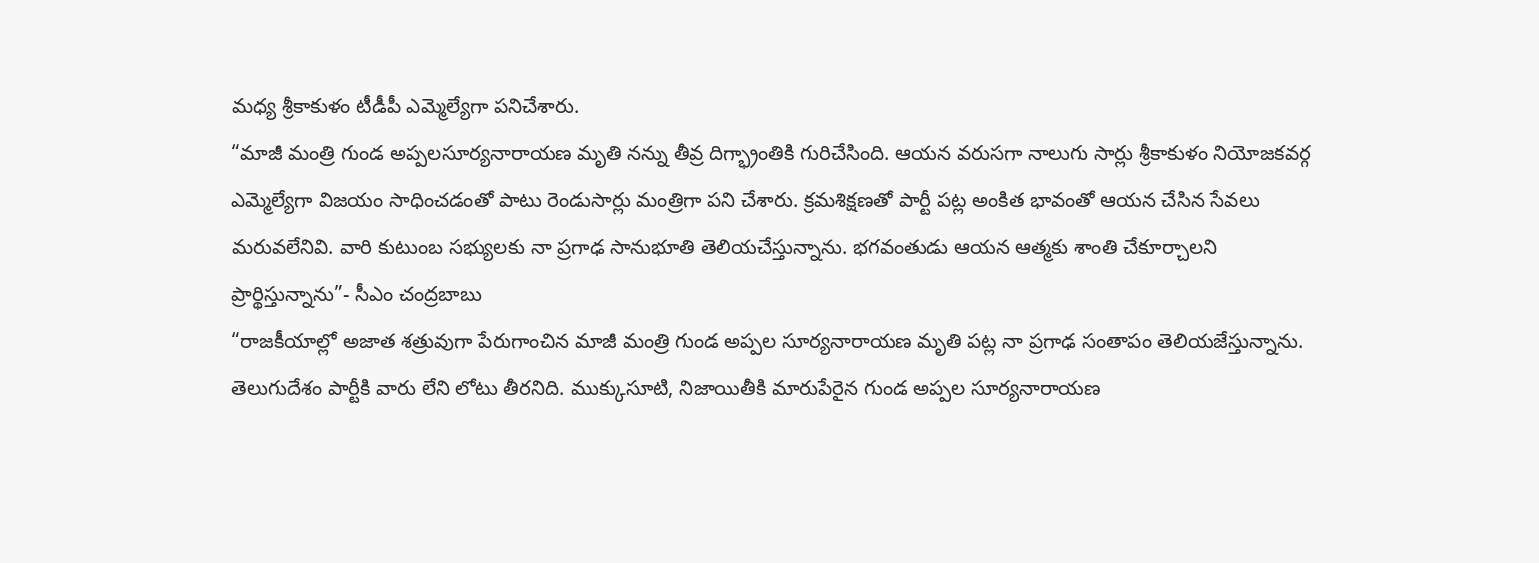మధ్య శ్రీకాకుళం టీడీపీ ఎమ్మెల్యేగా పనిచేశారు.
“మాజీ మంత్రి గుండ అప్పలసూర్యనారాయణ మృతి నన్ను తీవ్ర దిగ్భ్రాంతికి గురిచేసింది. ఆయన వరుసగా నాలుగు సార్లు శ్రీకాకుళం నియోజకవర్గ ఎమ్మెల్యేగా విజయం సాధించడంతో పాటు రెండుసార్లు మంత్రిగా పని చేశారు. క్రమశిక్షణతో పార్టీ పట్ల అంకిత భావంతో ఆయన చేసిన సేవలు మరువలేనివి. వారి కుటుంబ సభ్యులకు నా ప్రగాఢ సానుభూతి తెలియచేస్తున్నాను. భగవంతుడు ఆయన ఆత్మకు శాంతి చేకూర్చాలని ప్రార్థిస్తున్నాను”- సీఎం చంద్రబాబు
“రాజకీయాల్లో అజాత శత్రువుగా పేరుగాంచిన మాజీ మంత్రి గుండ అప్పల సూర్యనారాయణ మృతి పట్ల నా ప్రగాఢ సంతాపం తెలియజేస్తున్నాను. తెలుగుదేశం పార్టీకి వారు లేని లోటు తీరనిది. ముక్కుసూటి, నిజాయితీకి మారుపేరైన గుండ అప్పల సూర్యనారాయణ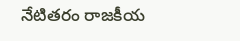నేటితరం రాజకీయ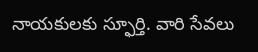నాయకులకు స్ఫూర్తి. వారి సేవలు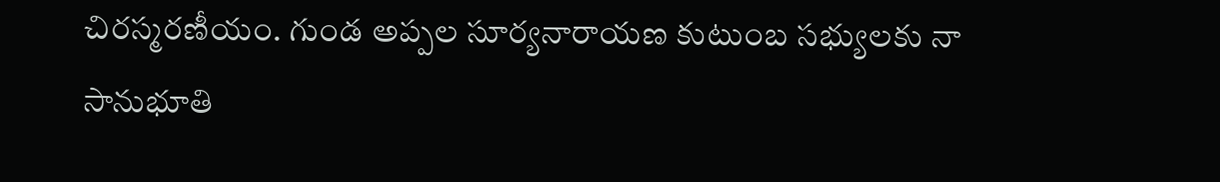చిరస్మరణీయం. గుండ అప్పల సూర్యనారాయణ కుటుంబ సభ్యులకు నా సానుభూతి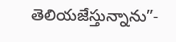తెలియజేస్తున్నాను”-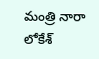మంత్రి నారా లోకేశ్